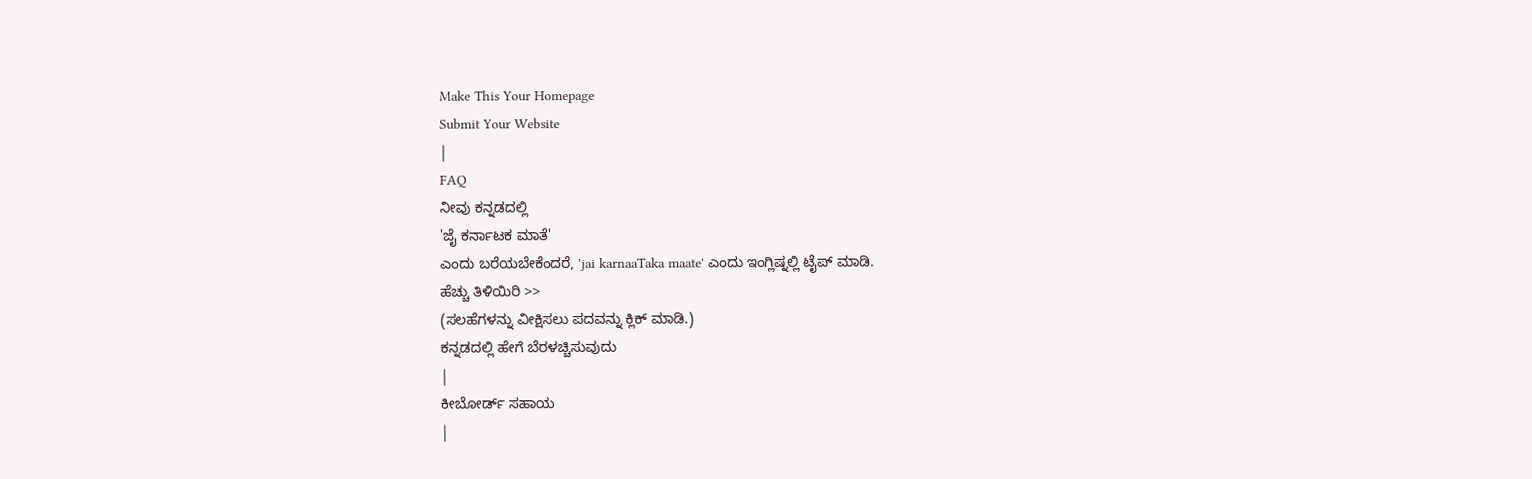Make This Your Homepage
Submit Your Website
|
FAQ
ನೀವು ಕನ್ನಡದಲ್ಲಿ
'ಜೈ ಕರ್ನಾಟಕ ಮಾತೆ'
ಎಂದು ಬರೆಯಬೇಕೆಂದರೆ, 'jai karnaaTaka maate' ಎಂದು ಇಂಗ್ಲಿಷ್ನಲ್ಲಿ ಟೈಪ್ ಮಾಡಿ.
ಹೆಚ್ಚು ತಿಳಿಯಿರಿ >>
(ಸಲಹೆಗಳನ್ನು ವೀಕ್ಷಿಸಲು ಪದವನ್ನು ಕ್ಲಿಕ್ ಮಾಡಿ.)
ಕನ್ನಡದಲ್ಲಿ ಹೇಗೆ ಬೆರಳಚ್ಚಿಸುವುದು
|
ಕೀಬೋರ್ಡ್ ಸಹಾಯ
|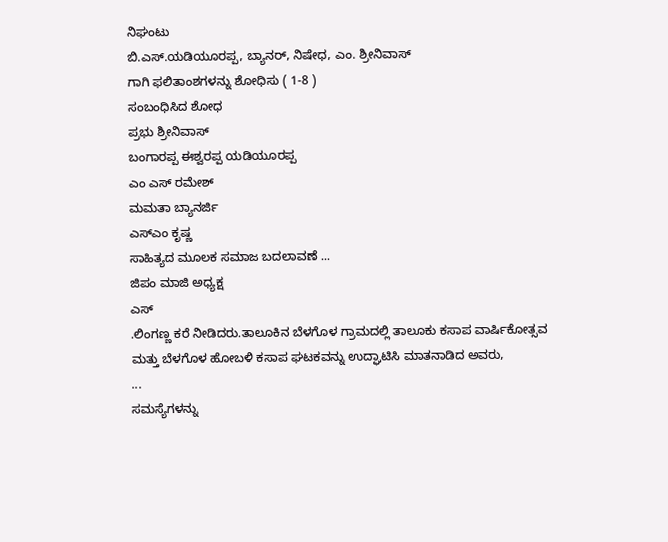ನಿಘಂಟು
ಬಿ.ಎಸ್.ಯಡಿಯೂರಪ್ಪ, ಬ್ಯಾನರ್, ನಿಷೇಧ, ಎಂ. ಶ್ರೀನಿವಾಸ್
ಗಾಗಿ ಫಲಿತಾಂಶಗಳನ್ನು ಶೋಧಿಸು ( 1-8 )
ಸಂಬಂಧಿಸಿದ ಶೋಧ
ಪ್ರಭು ಶ್ರೀನಿವಾಸ್
ಬಂಗಾರಪ್ಪ ಈಶ್ವರಪ್ಪ ಯಡಿಯೂರಪ್ಪ
ಎಂ ಎಸ್ ರಮೇಶ್
ಮಮತಾ ಬ್ಯಾನರ್ಜಿ
ಎಸ್ಎಂ ಕೃಷ್ಣ
ಸಾಹಿತ್ಯದ ಮೂಲಕ ಸಮಾಜ ಬದಲಾವಣೆ ...
ಜಿಪಂ ಮಾಜಿ ಅಧ್ಯಕ್ಷ
ಎಸ್
.ಲಿಂಗಣ್ಣ ಕರೆ ನೀಡಿದರು.ತಾಲೂಕಿನ ಬೆಳಗೊಳ ಗ್ರಾಮದಲ್ಲಿ ತಾಲೂಕು ಕಸಾಪ ವಾರ್ಷಿಕೋತ್ಸವ ಮತ್ತು ಬೆಳಗೊಳ ಹೋಬಳಿ ಕಸಾಪ ಘಟಕವನ್ನು ಉದ್ಘಾಟಿಸಿ ಮಾತನಾಡಿದ ಅವರು,
...
ಸಮಸ್ಯೆಗಳನ್ನು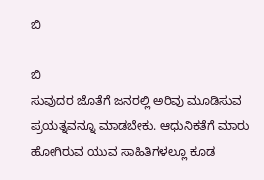ಬಿ

ಬಿ
ಸುವುದರ ಜೊತೆಗೆ ಜನರಲ್ಲಿ ಅರಿವು ಮೂಡಿಸುವ ಪ್ರಯತ್ನವನ್ನೂ ಮಾಡಬೇಕು. ಆಧುನಿಕತೆಗೆ ಮಾರು ಹೋಗಿರುವ ಯುವ ಸಾಹಿತಿಗಳಲ್ಲೂ ಕೂಡ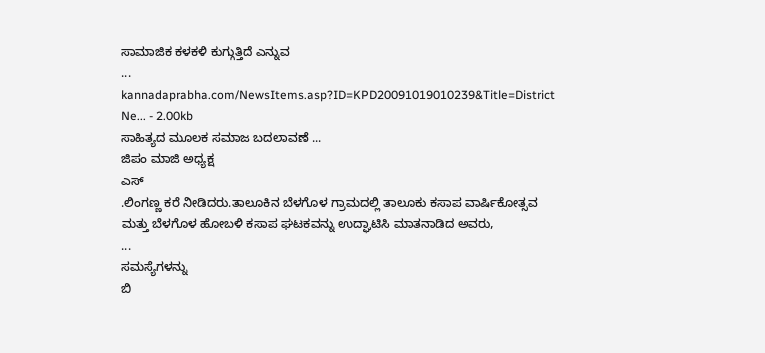ಸಾಮಾಜಿಕ ಕಳಕಳಿ ಕುಗ್ಗುತ್ತಿದೆ ಎನ್ನುವ
...
kannadaprabha.com/NewsItems.asp?ID=KPD20091019010239&Title=District Ne... - 2.00kb
ಸಾಹಿತ್ಯದ ಮೂಲಕ ಸಮಾಜ ಬದಲಾವಣೆ ...
ಜಿಪಂ ಮಾಜಿ ಅಧ್ಯಕ್ಷ
ಎಸ್
.ಲಿಂಗಣ್ಣ ಕರೆ ನೀಡಿದರು.ತಾಲೂಕಿನ ಬೆಳಗೊಳ ಗ್ರಾಮದಲ್ಲಿ ತಾಲೂಕು ಕಸಾಪ ವಾರ್ಷಿಕೋತ್ಸವ ಮತ್ತು ಬೆಳಗೊಳ ಹೋಬಳಿ ಕಸಾಪ ಘಟಕವನ್ನು ಉದ್ಘಾಟಿಸಿ ಮಾತನಾಡಿದ ಅವರು,
...
ಸಮಸ್ಯೆಗಳನ್ನು
ಬಿ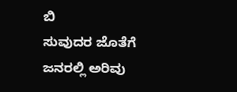ಬಿ
ಸುವುದರ ಜೊತೆಗೆ ಜನರಲ್ಲಿ ಅರಿವು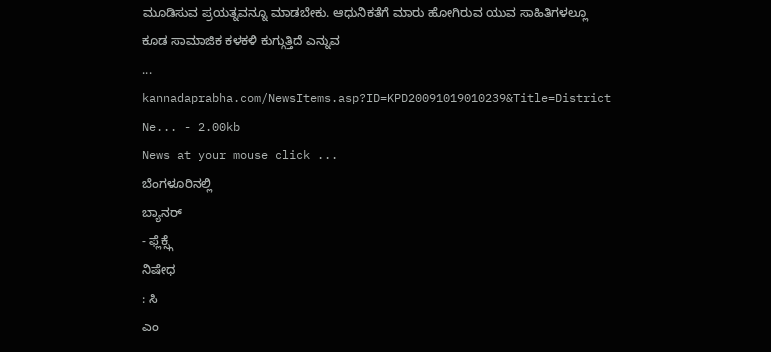ಮೂಡಿಸುವ ಪ್ರಯತ್ನವನ್ನೂ ಮಾಡಬೇಕು. ಆಧುನಿಕತೆಗೆ ಮಾರು ಹೋಗಿರುವ ಯುವ ಸಾಹಿತಿಗಳಲ್ಲೂ ಕೂಡ ಸಾಮಾಜಿಕ ಕಳಕಳಿ ಕುಗ್ಗುತ್ತಿದೆ ಎನ್ನುವ
...
kannadaprabha.com/NewsItems.asp?ID=KPD20091019010239&Title=District Ne... - 2.00kb
News at your mouse click ...
ಬೆಂಗಳೂರಿನಲ್ಲಿ
ಬ್ಯಾನರ್
- ಫ್ಲೆಕ್ಸ್ಗೆ
ನಿಷೇಧ
: ಸಿ
ಎಂ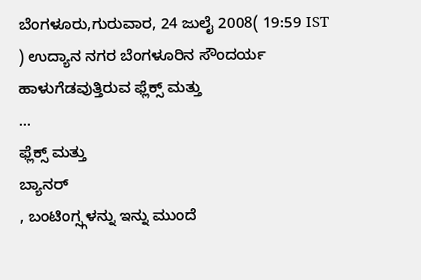ಬೆಂಗಳೂರು,ಗುರುವಾರ, 24 ಜುಲೈ 2008( 19:59 IST ) ಉದ್ಯಾನ ನಗರ ಬೆಂಗಳೂರಿನ ಸೌಂದರ್ಯ ಹಾಳುಗೆಡವುತ್ತಿರುವ ಫ್ಲೆಕ್ಸ್ ಮತ್ತು
...
ಫ್ಲೆಕ್ಸ್ ಮತ್ತು
ಬ್ಯಾನರ್
, ಬಂಟಿಂಗ್ಸ್ಗಳನ್ನು ಇನ್ನು ಮುಂದೆ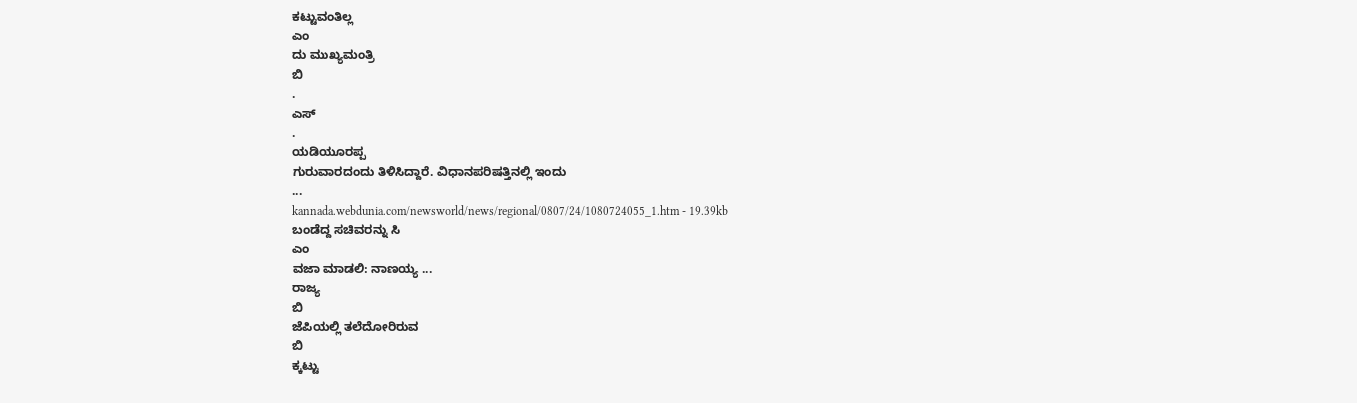ಕಟ್ಟುವಂತಿಲ್ಲ
ಎಂ
ದು ಮುಖ್ಯಮಂತ್ರಿ
ಬಿ
.
ಎಸ್
.
ಯಡಿಯೂರಪ್ಪ
ಗುರುವಾರದಂದು ತಿಳಿಸಿದ್ದಾರೆ. ವಿಧಾನಪರಿಷತ್ತಿನಲ್ಲಿ ಇಂದು
...
kannada.webdunia.com/newsworld/news/regional/0807/24/1080724055_1.htm - 19.39kb
ಬಂಡೆದ್ದ ಸಚಿವರನ್ನು ಸಿ
ಎಂ
ವಜಾ ಮಾಡಲಿ: ನಾಣಯ್ಯ ...
ರಾಜ್ಯ
ಬಿ
ಜೆಪಿಯಲ್ಲಿ ತಲೆದೋರಿರುವ
ಬಿ
ಕ್ಕಟ್ಟು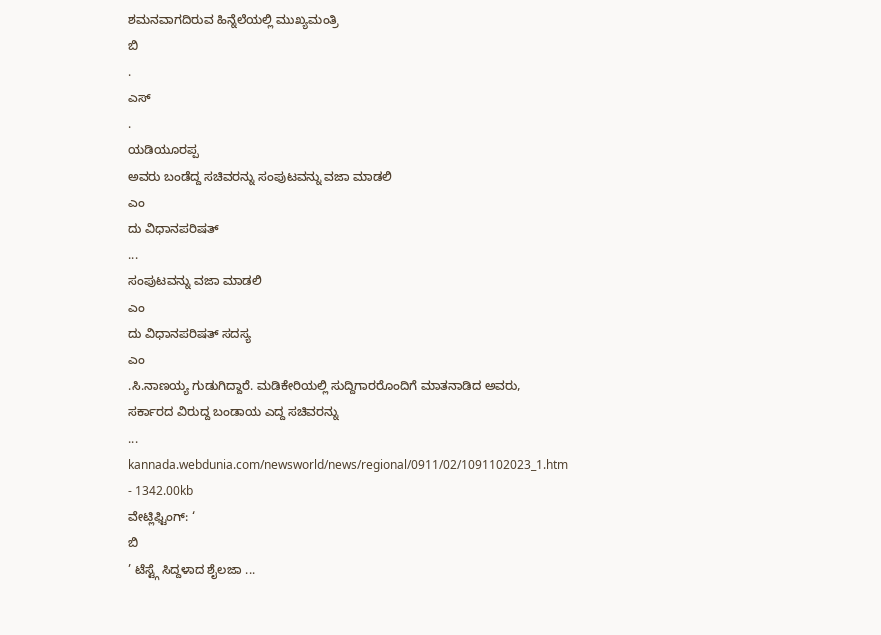ಶಮನವಾಗದಿರುವ ಹಿನ್ನೆಲೆಯಲ್ಲಿ ಮುಖ್ಯಮಂತ್ರಿ
ಬಿ
.
ಎಸ್
.
ಯಡಿಯೂರಪ್ಪ
ಅವರು ಬಂಡೆದ್ದ ಸಚಿವರನ್ನು ಸಂಪುಟವನ್ನು ವಜಾ ಮಾಡಲಿ
ಎಂ
ದು ವಿಧಾನಪರಿಷತ್
...
ಸಂಪುಟವನ್ನು ವಜಾ ಮಾಡಲಿ
ಎಂ
ದು ವಿಧಾನಪರಿಷತ್ ಸದಸ್ಯ
ಎಂ
.ಸಿ.ನಾಣಯ್ಯ ಗುಡುಗಿದ್ದಾರೆ. ಮಡಿಕೇರಿಯಲ್ಲಿ ಸುದ್ದಿಗಾರರೊಂದಿಗೆ ಮಾತನಾಡಿದ ಅವರು, ಸರ್ಕಾರದ ವಿರುದ್ದ ಬಂಡಾಯ ಎದ್ದ ಸಚಿವರನ್ನು
...
kannada.webdunia.com/newsworld/news/regional/0911/02/1091102023_1.htm - 1342.00kb
ವೇಟ್ಲಿಫ್ಟಿಂಗ್: ‘
ಬಿ
’ ಟೆಸ್ಟ್ಗೆ ಸಿದ್ದಳಾದ ಶೈಲಜಾ ...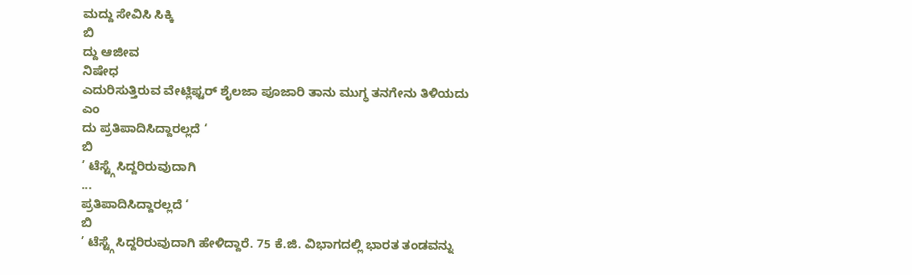ಮದ್ದು ಸೇವಿಸಿ ಸಿಕ್ಕಿ
ಬಿ
ದ್ದು ಆಜೀವ
ನಿಷೇಧ
ಎದುರಿಸುತ್ತಿರುವ ವೇಟ್ಲಿಫ್ಟರ್ ಶೈಲಜಾ ಪೂಜಾರಿ ತಾನು ಮುಗ್ಧ ತನಗೇನು ತಿಳಿಯದು
ಎಂ
ದು ಪ್ರತಿಪಾದಿಸಿದ್ದಾರಲ್ಲದೆ ‘
ಬಿ
’ ಟೆಸ್ಟ್ಗೆ ಸಿದ್ದರಿರುವುದಾಗಿ
...
ಪ್ರತಿಪಾದಿಸಿದ್ದಾರಲ್ಲದೆ ‘
ಬಿ
’ ಟೆಸ್ಟ್ಗೆ ಸಿದ್ದರಿರುವುದಾಗಿ ಹೇಳಿದ್ದಾರೆ. 75 ಕೆ.ಜಿ. ವಿಭಾಗದಲ್ಲಿ ಭಾರತ ತಂಡವನ್ನು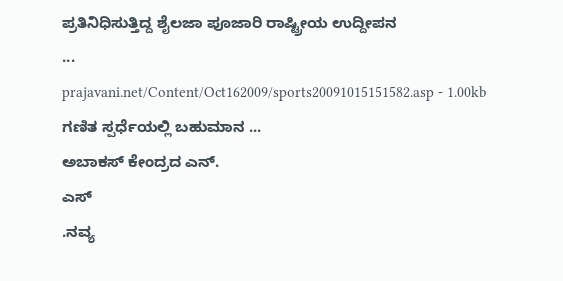ಪ್ರತಿನಿಧಿಸುತ್ತಿದ್ದ ಶೈಲಜಾ ಪೂಜಾರಿ ರಾಷ್ಟ್ರೀಯ ಉದ್ದೀಪನ
...
prajavani.net/Content/Oct162009/sports20091015151582.asp - 1.00kb
ಗಣಿತ ಸ್ಪರ್ಧೆಯಲ್ಲಿ ಬಹುಮಾನ ...
ಅಬಾಕಸ್ ಕೇಂದ್ರದ ಎನ್.
ಎಸ್
.ನವ್ಯ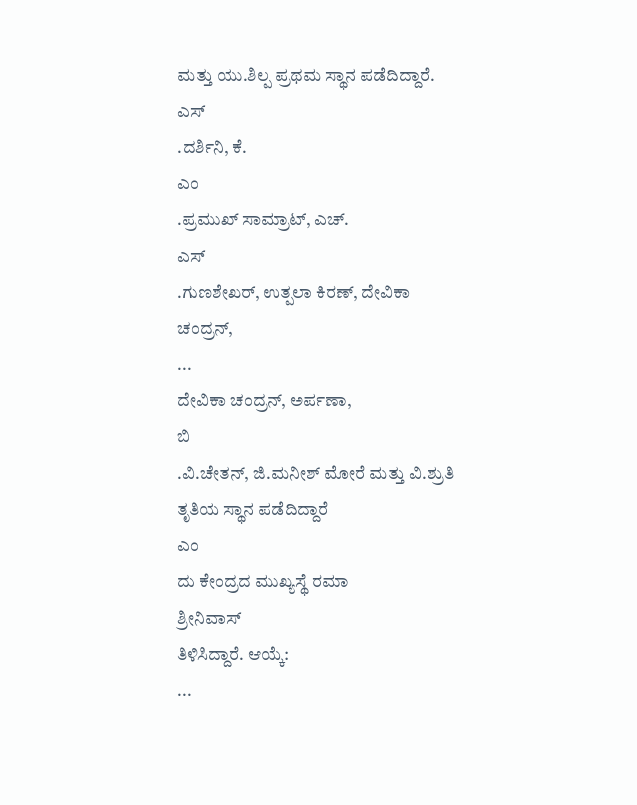ಮತ್ತು ಯು.ಶಿಲ್ಪ ಪ್ರಥಮ ಸ್ಥಾನ ಪಡೆದಿದ್ದಾರೆ.
ಎಸ್
.ದರ್ಶಿನಿ, ಕೆ.
ಎಂ
.ಪ್ರಮುಖ್ ಸಾಮ್ರಾಟ್, ಎಚ್.
ಎಸ್
.ಗುಣಶೇಖರ್, ಉತ್ಪಲಾ ಕಿರಣ್, ದೇವಿಕಾ ಚಂದ್ರನ್,
...
ದೇವಿಕಾ ಚಂದ್ರನ್, ಅರ್ಪಣಾ,
ಬಿ
.ವಿ.ಚೇತನ್, ಜಿ.ಮನೀಶ್ ಮೋರೆ ಮತ್ತು ವಿ.ಶ್ರುತಿ ತೃತಿಯ ಸ್ಥಾನ ಪಡೆದಿದ್ದಾರೆ
ಎಂ
ದು ಕೇಂದ್ರದ ಮುಖ್ಯಸ್ಥೆ ರಮಾ
ಶ್ರೀನಿವಾಸ್
ತಿಳಿಸಿದ್ದಾರೆ. ಆಯ್ಕೆ:
...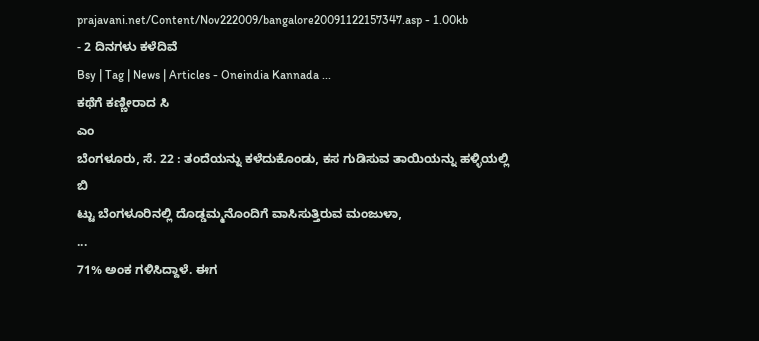prajavani.net/Content/Nov222009/bangalore20091122157347.asp - 1.00kb
- 2 ದಿನಗಳು ಕಳೆದಿವೆ
Bsy | Tag | News | Articles - Oneindia Kannada ...
ಕಥೆಗೆ ಕಣ್ಣೀರಾದ ಸಿ
ಎಂ
ಬೆಂಗಳೂರು, ಸೆ. 22 : ತಂದೆಯನ್ನು ಕಳೆದುಕೊಂಡು, ಕಸ ಗುಡಿಸುವ ತಾಯಿಯನ್ನು ಹಳ್ಳಿಯಲ್ಲಿ
ಬಿ
ಟ್ಟು ಬೆಂಗಳೂರಿನಲ್ಲಿ ದೊಡ್ಡಮ್ಮನೊಂದಿಗೆ ವಾಸಿಸುತ್ತಿರುವ ಮಂಜುಳಾ,
...
71% ಅಂಕ ಗಳಿಸಿದ್ದಾಳೆ. ಈಗ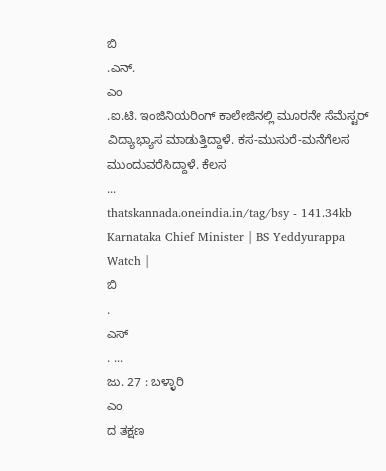ಬಿ
.ಎನ್.
ಎಂ
.ಐ.ಟಿ. ಇಂಜಿನಿಯರಿಂಗ್ ಕಾಲೇಜಿನಲ್ಲಿ ಮೂರನೇ ಸೆಮೆಸ್ಟರ್ ವಿದ್ಯಾಭ್ಯಾಸ ಮಾಡುತ್ತಿದ್ದಾಳೆ. ಕಸ-ಮುಸುರೆ-ಮನೆಗೆಲಸ ಮುಂದುವರೆಸಿದ್ದಾಳೆ. ಕೆಲಸ
...
thatskannada.oneindia.in/tag/bsy - 141.34kb
Karnataka Chief Minister | BS Yeddyurappa Watch |
ಬಿ
.
ಎಸ್
. ...
ಜು. 27 : ಬಳ್ಳಾರಿ
ಎಂ
ದ ತಕ್ಷಣ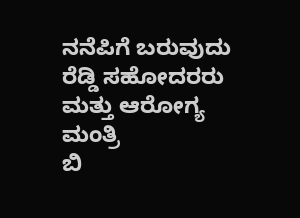ನನೆಪಿಗೆ ಬರುವುದು ರೆಡ್ಡಿ ಸಹೋದರರು ಮತ್ತು ಆರೋಗ್ಯ ಮಂತ್ರಿ
ಬಿ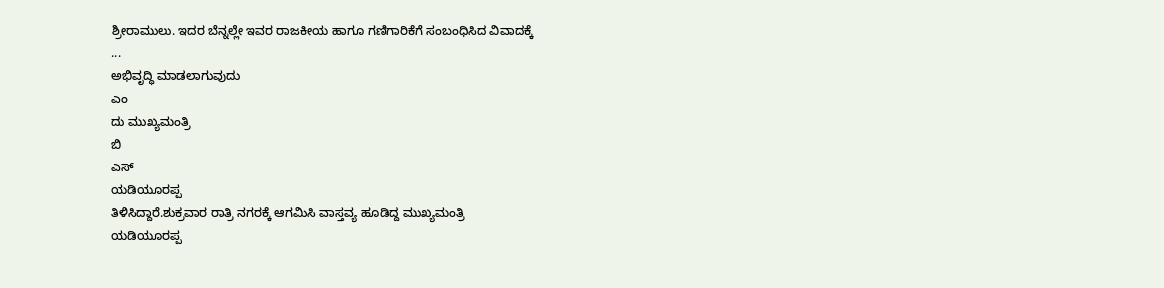ಶ್ರೀರಾಮುಲು. ಇದರ ಬೆನ್ನಲ್ಲೇ ಇವರ ರಾಜಕೀಯ ಹಾಗೂ ಗಣಿಗಾರಿಕೆಗೆ ಸಂಬಂಧಿಸಿದ ವಿವಾದಕ್ಕೆ
...
ಅಭಿವೃದ್ಧಿ ಮಾಡಲಾಗುವುದು
ಎಂ
ದು ಮುಖ್ಯಮಂತ್ರಿ
ಬಿ
ಎಸ್
ಯಡಿಯೂರಪ್ಪ
ತಿಳಿಸಿದ್ದಾರೆ.ಶುಕ್ರವಾರ ರಾತ್ರಿ ನಗರಕ್ಕೆ ಆಗಮಿಸಿ ವಾಸ್ತವ್ಯ ಹೂಡಿದ್ದ ಮುಖ್ಯಮಂತ್ರಿ
ಯಡಿಯೂರಪ್ಪ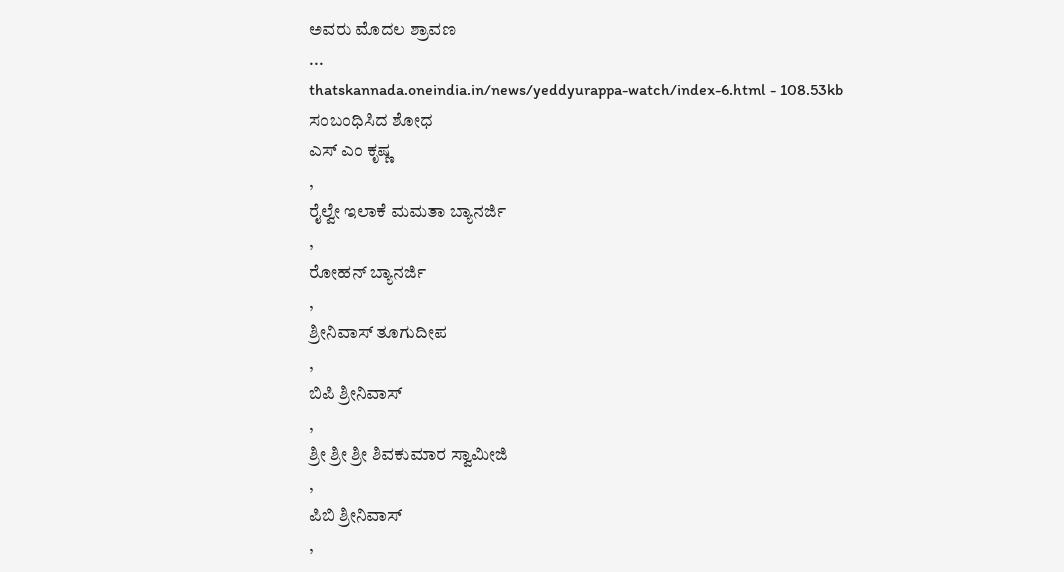ಅವರು ಮೊದಲ ಶ್ರಾವಣ
...
thatskannada.oneindia.in/news/yeddyurappa-watch/index-6.html - 108.53kb
ಸಂಬಂಧಿಸಿದ ಶೋಧ
ಎಸ್ ಎಂ ಕೃಷ್ಣ
,
ರೈಲ್ವೇ ಇಲಾಕೆ ಮಮತಾ ಬ್ಯಾನರ್ಜಿ
,
ರೋಹನ್ ಬ್ಯಾನರ್ಜಿ
,
ಶ್ರೀನಿವಾಸ್ ತೂಗುದೀಪ
,
ಬಿಪಿ ಶ್ರೀನಿವಾಸ್
,
ಶ್ರೀ ಶ್ರೀ ಶ್ರೀ ಶಿವಕುಮಾರ ಸ್ವಾಮೀಜಿ
,
ಪಿಬಿ ಶ್ರೀನಿವಾಸ್
,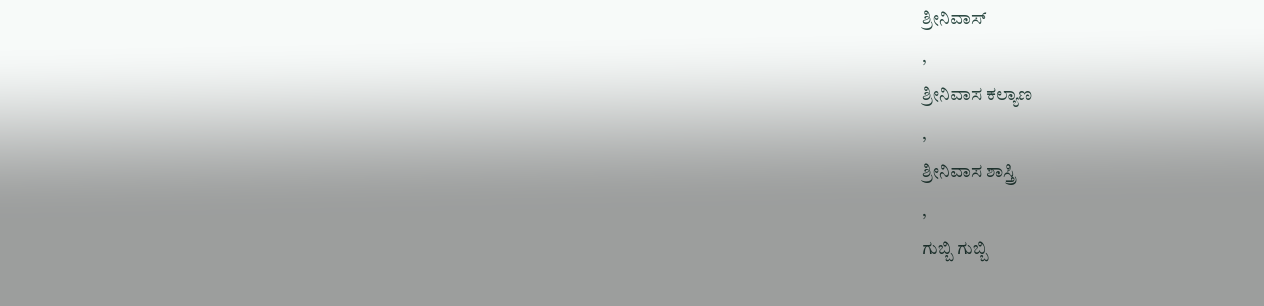ಶ್ರೀನಿವಾಸ್
,
ಶ್ರೀನಿವಾಸ ಕಲ್ಯಾಣ
,
ಶ್ರೀನಿವಾಸ ಶಾಸ್ತ್ರಿ
,
ಗುಬ್ಬಿ ಗುಬ್ಬಿ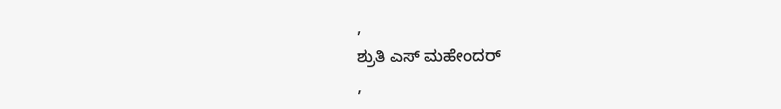,
ಶ್ರುತಿ ಎಸ್ ಮಹೇಂದರ್
,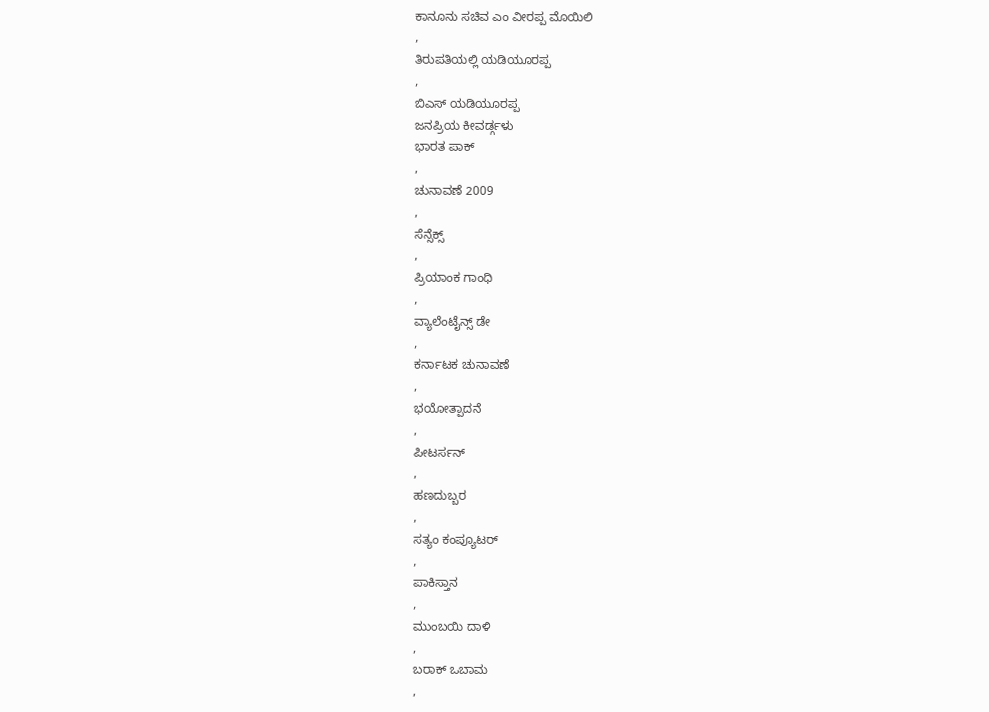ಕಾನೂನು ಸಚಿವ ಎಂ ವೀರಪ್ಪ ಮೊಯಿಲಿ
,
ತಿರುಪತಿಯಲ್ಲಿ ಯಡಿಯೂರಪ್ಪ
,
ಬಿಎಸ್ ಯಡಿಯೂರಪ್ಪ
ಜನಪ್ರಿಯ ಕೀವರ್ಡ್ಗಳು
ಭಾರತ ಪಾಕ್
,
ಚುನಾವಣೆ 2009
,
ಸೆನ್ಸೆಕ್ಸ್
,
ಪ್ರಿಯಾಂಕ ಗಾಂಧಿ
,
ವ್ಯಾಲೆಂಟೈನ್ಸ್ ಡೇ
,
ಕರ್ನಾಟಕ ಚುನಾವಣೆ
,
ಭಯೋತ್ಪಾದನೆ
,
ಪೀಟರ್ಸನ್
,
ಹಣದುಬ್ಬರ
,
ಸತ್ಯಂ ಕಂಪ್ಯೂಟರ್
,
ಪಾಕಿಸ್ತಾನ
,
ಮುಂಬಯಿ ದಾಳಿ
,
ಬರಾಕ್ ಒಬಾಮ
,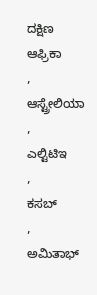ದಕ್ಷಿಣ ಆಫ್ರಿಕಾ
,
ಆಸ್ಟ್ರೇಲಿಯಾ
,
ಎಲ್ಟಿಟಿಇ
,
ಕಸಬ್
,
ಅಮಿತಾಭ್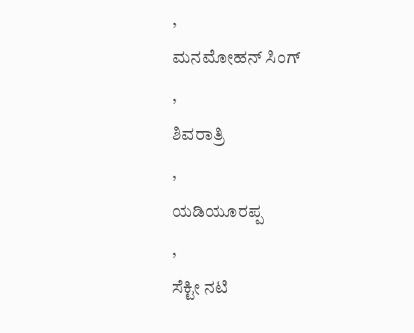,
ಮನಮೋಹನ್ ಸಿಂಗ್
,
ಶಿವರಾತ್ರಿ
,
ಯಡಿಯೂರಪ್ಪ
,
ಸೆಕ್ಟೀ ನಟಿ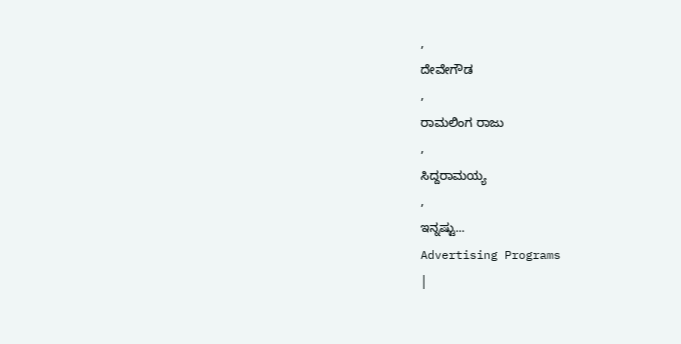,
ದೇವೇಗೌಡ
,
ರಾಮಲಿಂಗ ರಾಜು
,
ಸಿದ್ದರಾಮಯ್ಯ
,
ಇನ್ನಷ್ಟು...
Advertising Programs
|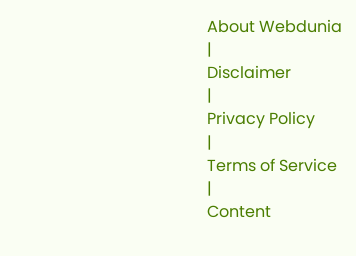About Webdunia
|
Disclaimer
|
Privacy Policy
|
Terms of Service
|
Content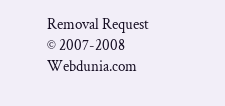Removal Request
© 2007-2008 Webdunia.com